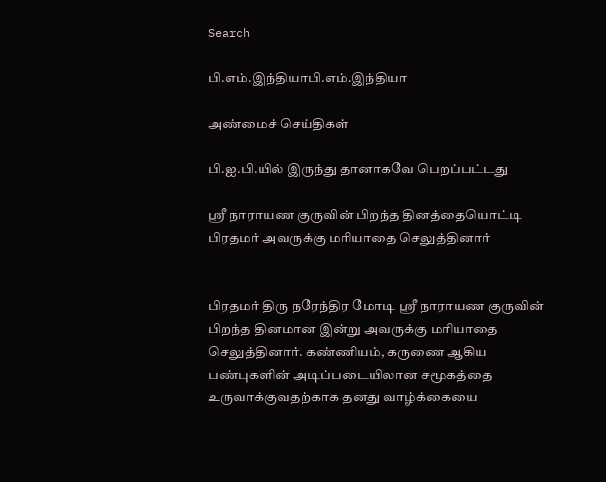Search

பி.எம்.இந்தியாபி.எம்.இந்தியா

அண்மைச் செய்திகள்

பி.ஐ.பி.யில் இருந்து தானாகவே பெறப்பட்டது

ஸ்ரீ நாராயண குருவின் பிறந்த தினத்தையொட்டி பிரதமர் அவருக்கு மரியாதை செலுத்தினார்


பிரதமர் திரு நரேந்திர மோடி ஸ்ரீ நாராயண குருவின் பிறந்த தினமான இன்று அவருக்கு மரியாதை செலுத்தினார். கண்ணியம், கருணை ஆகிய பண்புகளின் அடிப்படையிலான சமூகத்தை உருவாக்குவதற்காக தனது வாழ்க்கையை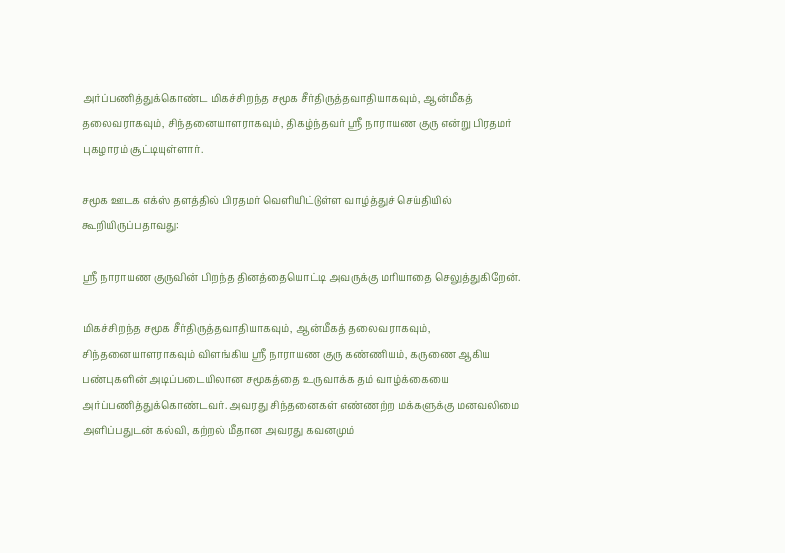அர்ப்பணித்துக்கொண்ட மிகச்சிறந்த சமூக சீர்திருத்தவாதியாகவும், ஆன்மீகத் தலைவராகவும், சிந்தனையாளராகவும், திகழ்ந்தவர் ஸ்ரீ நாராயண குரு என்று பிரதமர் புகழாரம் சூட்டியுள்ளார்.

சமூக ஊடக எக்ஸ் தளத்தில் பிரதமர் வெளியிட்டுள்ள வாழ்த்துச் செய்தியில் கூறியிருப்பதாவது:

ஸ்ரீ நாராயண குருவின் பிறந்த தினத்தையொட்டி அவருக்கு மரியாதை செலுத்துகிறேன்.

மிகச்சிறந்த சமூக சீர்திருத்தவாதியாகவும், ஆன்மீகத் தலைவராகவும், சிந்தனையாளராகவும் விளங்கிய ஸ்ரீ நாராயண குரு கண்ணியம், கருணை ஆகிய பண்புகளின் அடிப்படையிலான சமூகத்தை உருவாக்க தம் வாழ்க்கையை அர்ப்பணித்துக்கொண்டவர். அவரது சிந்தனைகள் எண்ணற்ற மக்களுக்கு மனவலிமை அளிப்பதுடன் கல்வி, கற்றல் மீதான அவரது கவனமும்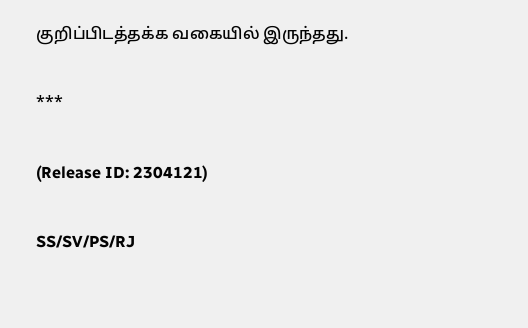குறிப்பிடத்தக்க வகையில் இருந்தது.

***

(Release ID: 2304121)

SS/SV/PS/RJ